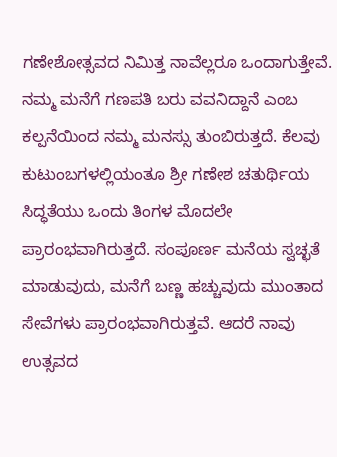ಗಣೇಶೋತ್ಸವದ ನಿಮಿತ್ತ ನಾವೆಲ್ಲರೂ ಒಂದಾಗುತ್ತೇವೆ. ನಮ್ಮ ಮನೆಗೆ ಗಣಪತಿ ಬರು ವವನಿದ್ದಾನೆ ಎಂಬ ಕಲ್ಪನೆಯಿಂದ ನಮ್ಮ ಮನಸ್ಸು ತುಂಬಿರುತ್ತದೆ. ಕೆಲವು ಕುಟುಂಬಗಳಲ್ಲಿಯಂತೂ ಶ್ರೀ ಗಣೇಶ ಚತುರ್ಥಿಯ ಸಿದ್ಧತೆಯು ಒಂದು ತಿಂಗಳ ಮೊದಲೇ ಪ್ರಾರಂಭವಾಗಿರುತ್ತದೆ. ಸಂಪೂರ್ಣ ಮನೆಯ ಸ್ವಚ್ಛತೆ ಮಾಡುವುದು, ಮನೆಗೆ ಬಣ್ಣ ಹಚ್ಚುವುದು ಮುಂತಾದ ಸೇವೆಗಳು ಪ್ರಾರಂಭವಾಗಿರುತ್ತವೆ. ಆದರೆ ನಾವು ಉತ್ಸವದ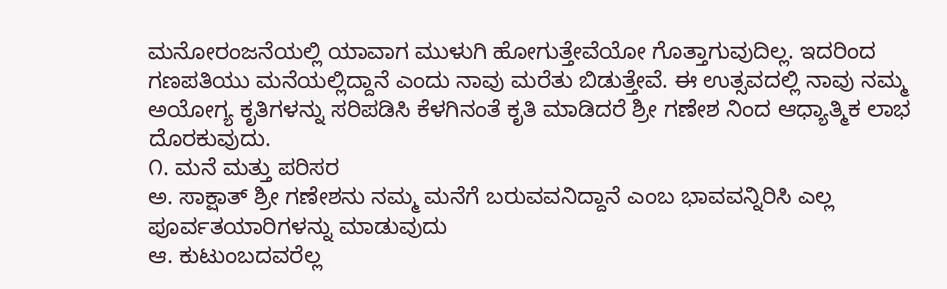ಮನೋರಂಜನೆಯಲ್ಲಿ ಯಾವಾಗ ಮುಳುಗಿ ಹೋಗುತ್ತೇವೆಯೋ ಗೊತ್ತಾಗುವುದಿಲ್ಲ. ಇದರಿಂದ ಗಣಪತಿಯು ಮನೆಯಲ್ಲಿದ್ದಾನೆ ಎಂದು ನಾವು ಮರೆತು ಬಿಡುತ್ತೇವೆ. ಈ ಉತ್ಸವದಲ್ಲಿ ನಾವು ನಮ್ಮ ಅಯೋಗ್ಯ ಕೃತಿಗಳನ್ನು ಸರಿಪಡಿಸಿ ಕೆಳಗಿನಂತೆ ಕೃತಿ ಮಾಡಿದರೆ ಶ್ರೀ ಗಣೇಶ ನಿಂದ ಆಧ್ಯಾತ್ಮಿಕ ಲಾಭ ದೊರಕುವುದು.
೧. ಮನೆ ಮತ್ತು ಪರಿಸರ
ಅ. ಸಾಕ್ಷಾತ್ ಶ್ರೀ ಗಣೇಶನು ನಮ್ಮ ಮನೆಗೆ ಬರುವವನಿದ್ದಾನೆ ಎಂಬ ಭಾವವನ್ನಿರಿಸಿ ಎಲ್ಲ ಪೂರ್ವತಯಾರಿಗಳನ್ನು ಮಾಡುವುದು
ಆ. ಕುಟುಂಬದವರೆಲ್ಲ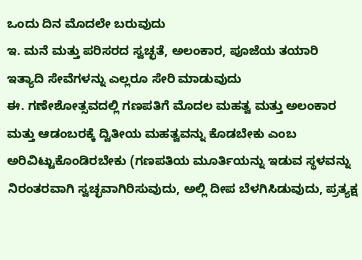ಒಂದು ದಿನ ಮೊದಲೇ ಬರುವುದು
ಇ. ಮನೆ ಮತ್ತು ಪರಿಸರದ ಸ್ವಚ್ಛತೆ, ಅಲಂಕಾರ, ಪೂಜೆಯ ತಯಾರಿ ಇತ್ಯಾದಿ ಸೇವೆಗಳನ್ನು ಎಲ್ಲರೂ ಸೇರಿ ಮಾಡುವುದು
ಈ. ಗಣೇಶೋತ್ಸವದಲ್ಲಿ ಗಣಪತಿಗೆ ಮೊದಲ ಮಹತ್ವ ಮತ್ತು ಅಲಂಕಾರ ಮತ್ತು ಆಡಂಬರಕ್ಕೆ ದ್ವಿತೀಯ ಮಹತ್ವವನ್ನು ಕೊಡಬೇಕು ಎಂಬ ಅರಿವಿಟ್ಟುಕೊಂಡಿರಬೇಕು (ಗಣಪತಿಯ ಮೂರ್ತಿಯನ್ನು ಇಡುವ ಸ್ಥಳವನ್ನು ನಿರಂತರವಾಗಿ ಸ್ವಚ್ಛವಾಗಿರಿಸುವುದು, ಅಲ್ಲಿ ದೀಪ ಬೆಳಗಿಸಿಡುವುದು, ಪ್ರತ್ಯಕ್ಷ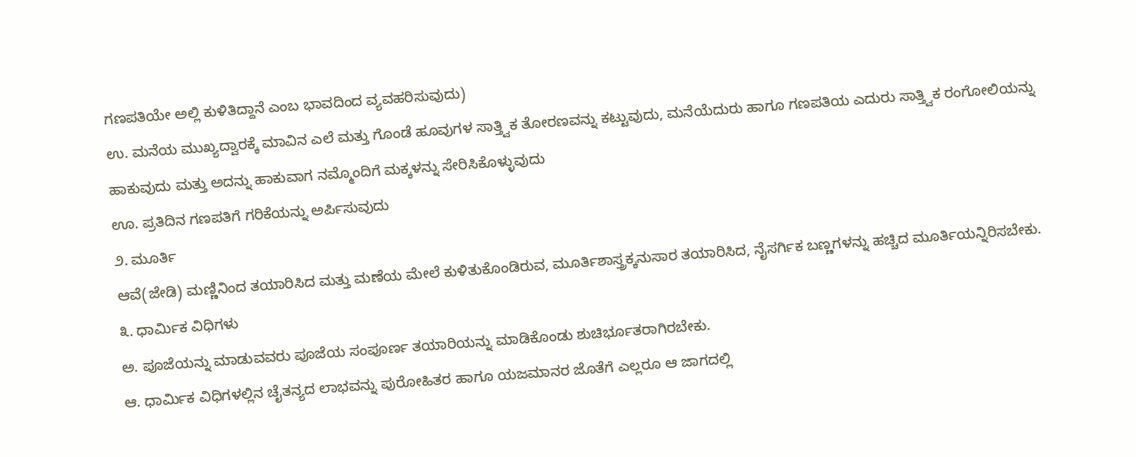ಗಣಪತಿಯೇ ಅಲ್ಲಿ ಕುಳಿತಿದ್ದಾನೆ ಎಂಬ ಭಾವದಿಂದ ವ್ಯವಹರಿಸುವುದು)
ಉ. ಮನೆಯ ಮುಖ್ಯದ್ವಾರಕ್ಕೆ ಮಾವಿನ ಎಲೆ ಮತ್ತು ಗೊಂಡೆ ಹೂವುಗಳ ಸಾತ್ತ್ವಿಕ ತೋರಣವನ್ನು ಕಟ್ಟುವುದು, ಮನೆಯೆದುರು ಹಾಗೂ ಗಣಪತಿಯ ಎದುರು ಸಾತ್ತ್ವಿಕ ರಂಗೋಲಿಯನ್ನು ಹಾಕುವುದು ಮತ್ತು ಅದನ್ನು ಹಾಕುವಾಗ ನಮ್ಮೊಂದಿಗೆ ಮಕ್ಕಳನ್ನು ಸೇರಿಸಿಕೊಳ್ಳುವುದು
ಊ. ಪ್ರತಿದಿನ ಗಣಪತಿಗೆ ಗರಿಕೆಯನ್ನು ಅರ್ಪಿಸುವುದು
೨. ಮೂರ್ತಿ
ಆವೆ(ಜೇಡಿ) ಮಣ್ಣಿನಿಂದ ತಯಾರಿಸಿದ ಮತ್ತು ಮಣೆಯ ಮೇಲೆ ಕುಳಿತುಕೊಂಡಿರುವ, ಮೂರ್ತಿಶಾಸ್ತ್ರಕ್ಕನುಸಾರ ತಯಾರಿಸಿದ, ನೈಸರ್ಗಿಕ ಬಣ್ಣಗಳನ್ನು ಹಚ್ಚಿದ ಮೂರ್ತಿಯನ್ನಿರಿಸಬೇಕು.
೩. ಧಾರ್ಮಿಕ ವಿಧಿಗಳು
ಅ. ಪೂಜೆಯನ್ನು ಮಾಡುವವರು ಪೂಜೆಯ ಸಂಪೂರ್ಣ ತಯಾರಿಯನ್ನು ಮಾಡಿಕೊಂಡು ಶುಚಿರ್ಭೂತರಾಗಿರಬೇಕು.
ಆ. ಧಾರ್ಮಿಕ ವಿಧಿಗಳಲ್ಲಿನ ಚೈತನ್ಯದ ಲಾಭವನ್ನು ಪುರೋಹಿತರ ಹಾಗೂ ಯಜಮಾನರ ಜೊತೆಗೆ ಎಲ್ಲರೂ ಆ ಜಾಗದಲ್ಲಿ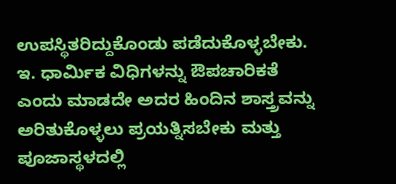ಉಪಸ್ಥಿತರಿದ್ದುಕೊಂಡು ಪಡೆದುಕೊಳ್ಳಬೇಕು.
ಇ. ಧಾರ್ಮಿಕ ವಿಧಿಗಳನ್ನು ಔಪಚಾರಿಕತೆ ಎಂದು ಮಾಡದೇ ಅದರ ಹಿಂದಿನ ಶಾಸ್ತ್ರವನ್ನು ಅರಿತುಕೊಳ್ಳಲು ಪ್ರಯತ್ನಿಸಬೇಕು ಮತ್ತು ಪೂಜಾಸ್ಥಳದಲ್ಲಿ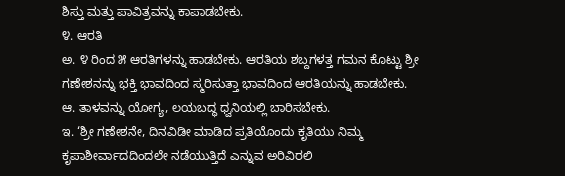ಶಿಸ್ತು ಮತ್ತು ಪಾವಿತ್ರವನ್ನು ಕಾಪಾಡಬೇಕು.
೪. ಆರತಿ
ಅ. ೪ ರಿಂದ ೫ ಆರತಿಗಳನ್ನು ಹಾಡಬೇಕು. ಆರತಿಯ ಶಬ್ದಗಳತ್ತ ಗಮನ ಕೊಟ್ಟು ಶ್ರೀ ಗಣೇಶನನ್ನು ಭಕ್ತಿ ಭಾವದಿಂದ ಸ್ಮರಿಸುತ್ತಾ ಭಾವದಿಂದ ಆರತಿಯನ್ನು ಹಾಡಬೇಕು.
ಆ. ತಾಳವನ್ನು ಯೋಗ್ಯ, ಲಯಬದ್ಧ ಧ್ವನಿಯಲ್ಲಿ ಬಾರಿಸಬೇಕು.
ಇ. ‘ಶ್ರೀ ಗಣೇಶನೇ, ದಿನವಿಡೀ ಮಾಡಿದ ಪ್ರತಿಯೊಂದು ಕೃತಿಯು ನಿಮ್ಮ ಕೃಪಾಶೀರ್ವಾದದಿಂದಲೇ ನಡೆಯುತ್ತಿದೆ ಎನ್ನುವ ಅರಿವಿರಲಿ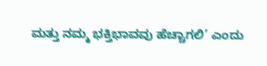ಮತ್ತು ನಮ್ಮ ಭಕ್ತಿಭಾವವು ಹೆಚ್ಚಾಗಲಿ’ ಎಂದು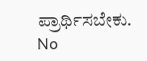ಪ್ರಾರ್ಥಿಸಬೇಕು.
No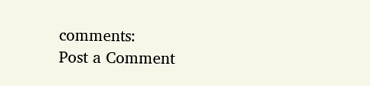comments:
Post a Comment